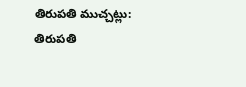తిరుపతి ముచ్చట్లు:
తిరుపతి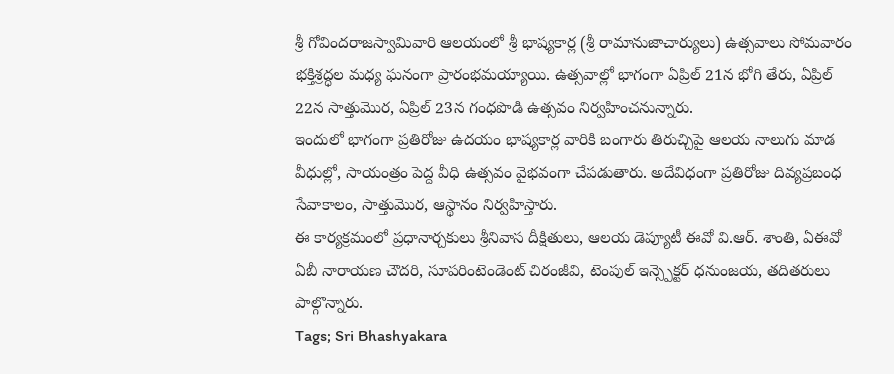శ్రీ గోవిందరాజస్వామివారి ఆలయంలో శ్రీ భాష్యకార్ల (శ్రీ రామానుజాచార్యులు) ఉత్సవాలు సోమవారం భక్తిశ్రద్ధల మధ్య ఘనంగా ప్రారంభమయ్యాయి. ఉత్సవాల్లో భాగంగా ఏప్రిల్ 21న భోగి తేరు, ఏప్రిల్ 22న సాత్తుమొర, ఏప్రిల్ 23న గంధపొడి ఉత్సవం నిర్వహించనున్నారు.
ఇందులో భాగంగా ప్రతిరోజు ఉదయం భాష్యకార్ల వారికి బంగారు తిరుచ్చిపై ఆలయ నాలుగు మాడ వీధుల్లో, సాయంత్రం పెద్ద వీధి ఉత్సవం వైభవంగా చేపడుతారు. అదేవిధంగా ప్రతిరోజు దివ్యప్రబంధ సేవాకాలం, సాత్తుమొర, ఆస్థానం నిర్వహిస్తారు.
ఈ కార్యక్రమంలో ప్రధానార్చకులు శ్రీనివాస దీక్షితులు, ఆలయ డెప్యూటీ ఈవో వి.ఆర్. శాంతి, ఏఈవో ఏబీ నారాయణ చౌదరి, సూపరింటెండెంట్ చిరంజీవి, టెంపుల్ ఇన్స్పెక్టర్ ధనుంజయ, తదితరులు పాల్గొన్నారు.
Tags; Sri Bhashyakara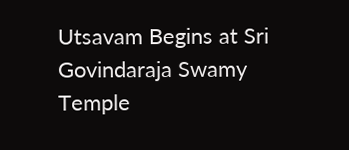Utsavam Begins at Sri Govindaraja Swamy Temple